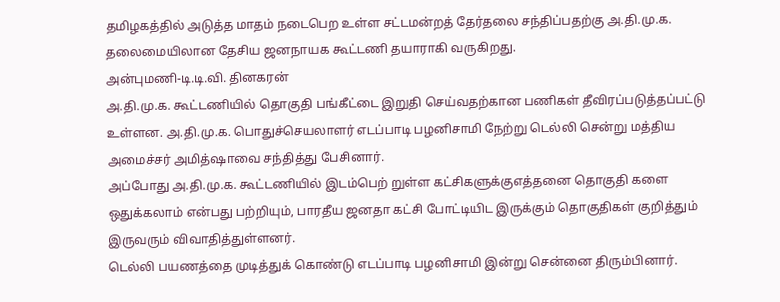தமிழகத்தில் அடுத்த மாதம் நடைபெற உள்ள சட்டமன்றத் தேர்தலை சந்திப்பதற்கு அ.தி.மு.க. தலைமையிலான தேசிய ஜனநாயக கூட்டணி தயாராகி வருகிறது.
அன்புமணி-டி.டி.வி. தினகரன்
அ.தி.மு.க. கூட்டணியில் தொகுதி பங்கீட்டை இறுதி செய்வதற்கான பணிகள் தீவிரப்படுத்தப்பட்டு உள்ளன. அ.தி.மு.க. பொதுச்செயலாளர் எடப்பாடி பழனிசாமி நேற்று டெல்லி சென்று மத்திய அமைச்சர் அமித்ஷாவை சந்தித்து பேசினார்.
அப்போது அ.தி.மு.க. கூட்டணியில் இடம்பெற் றுள்ள கட்சிகளுக்குஎத்தனை தொகுதி களை ஒதுக்கலாம் என்பது பற்றியும், பாரதீய ஜனதா கட்சி போட்டியிட இருக்கும் தொகுதிகள் குறித்தும் இருவரும் விவாதித்துள்ளனர்.
டெல்லி பயணத்தை முடித்துக் கொண்டு எடப்பாடி பழனிசாமி இன்று சென்னை திரும்பினார்.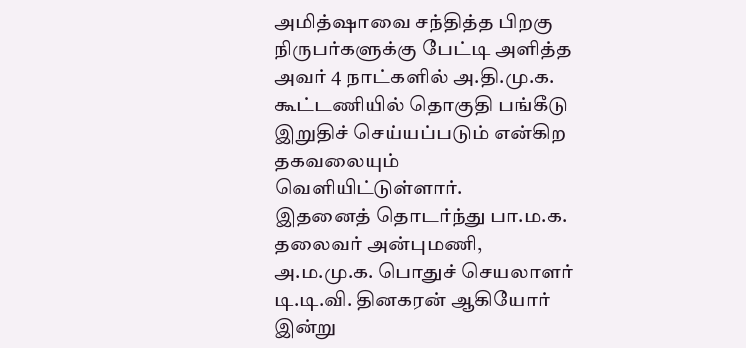அமித்ஷாவை சந்தித்த பிறகு நிருபர்களுக்கு பேட்டி அளித்த அவர் 4 நாட்களில் அ.தி.மு.க. கூட்டணியில் தொகுதி பங்கீடு இறுதிச் செய்யப்படும் என்கிற தகவலையும் வெளியிட்டுள்ளார்.
இதனைத் தொடர்ந்து பா.ம.க. தலைவர் அன்புமணி, அ.ம.மு.க. பொதுச் செயலாளர் டி.டி.வி. தினகரன் ஆகியோர் இன்று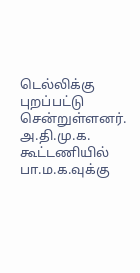டெல்லிக்கு புறப்பட்டு சென்றுள்ளனர்.
அ.தி.மு.க. கூட்டணியில் பா.ம.க.வுக்கு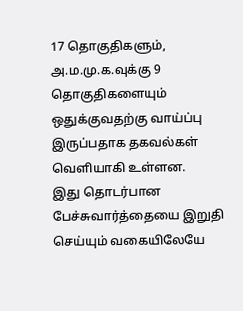17 தொகுதிகளும், அ.ம.மு.க.வுக்கு 9 தொகுதிகளையும் ஒதுக்குவதற்கு வாய்ப்பு இருப்பதாக தகவல்கள் வெளியாகி உள்ளன.
இது தொடர்பான பேச்சுவார்த்தையை இறுதி செய்யும் வகையிலேயே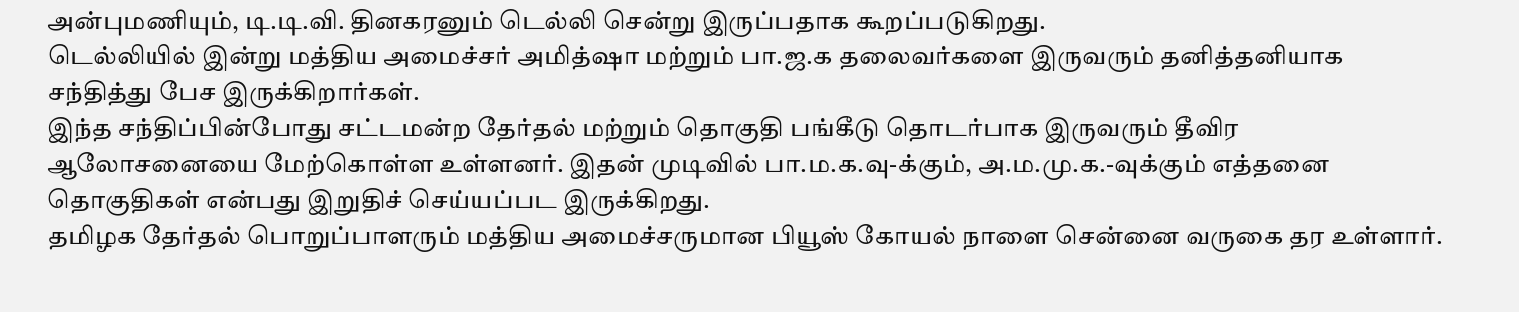அன்புமணியும், டி.டி.வி. தினகரனும் டெல்லி சென்று இருப்பதாக கூறப்படுகிறது.
டெல்லியில் இன்று மத்திய அமைச்சர் அமித்ஷா மற்றும் பா.ஜ.க தலைவர்களை இருவரும் தனித்தனியாக சந்தித்து பேச இருக்கிறார்கள்.
இந்த சந்திப்பின்போது சட்டமன்ற தேர்தல் மற்றும் தொகுதி பங்கீடு தொடர்பாக இருவரும் தீவிர ஆலோசனையை மேற்கொள்ள உள்ளனர். இதன் முடிவில் பா.ம.க.வு-க்கும், அ.ம.மு.க.-வுக்கும் எத்தனை தொகுதிகள் என்பது இறுதிச் செய்யப்பட இருக்கிறது.
தமிழக தேர்தல் பொறுப்பாளரும் மத்திய அமைச்சருமான பியூஸ் கோயல் நாளை சென்னை வருகை தர உள்ளார்.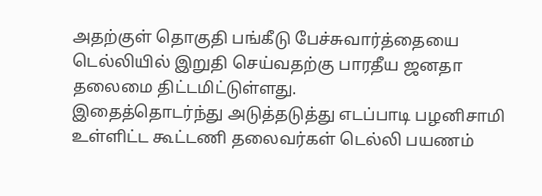அதற்குள் தொகுதி பங்கீடு பேச்சுவார்த்தையை டெல்லியில் இறுதி செய்வதற்கு பாரதீய ஜனதா தலைமை திட்டமிட்டுள்ளது.
இதைத்தொடர்ந்து அடுத்தடுத்து எடப்பாடி பழனிசாமி உள்ளிட்ட கூட்டணி தலைவர்கள் டெல்லி பயணம்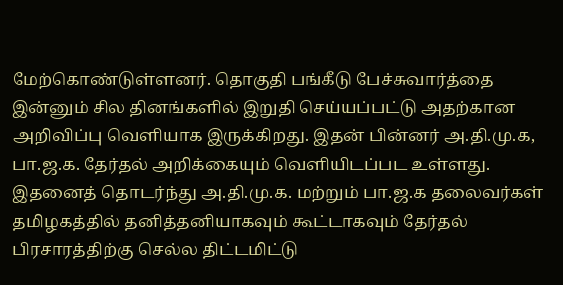மேற்கொண்டுள்ளனர். தொகுதி பங்கீடு பேச்சுவார்த்தை இன்னும் சில தினங்களில் இறுதி செய்யப்பட்டு அதற்கான அறிவிப்பு வெளியாக இருக்கிறது. இதன் பின்னர் அ.தி.மு.க, பா.ஜ.க. தேர்தல் அறிக்கையும் வெளியிடப்பட உள்ளது.
இதனைத் தொடர்ந்து அ.தி.மு.க. மற்றும் பா.ஜ.க தலைவர்கள் தமிழகத்தில் தனித்தனியாகவும் கூட்டாகவும் தேர்தல் பிரசாரத்திற்கு செல்ல திட்டமிட்டு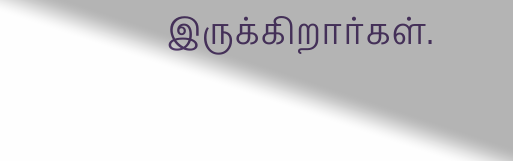இருக்கிறார்கள்.